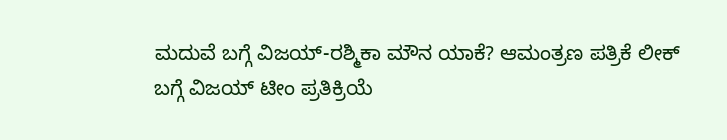ಮದುವೆ ಬಗ್ಗೆ ವಿಜಯ್-ರಶ್ಮಿಕಾ ಮೌನ ಯಾಕೆ? ಆಮಂತ್ರಣ ಪತ್ರಿಕೆ ಲೀಕ್ ಬಗ್ಗೆ ವಿಜಯ್ ಟೀಂ ಪ್ರತಿಕ್ರಿಯೆ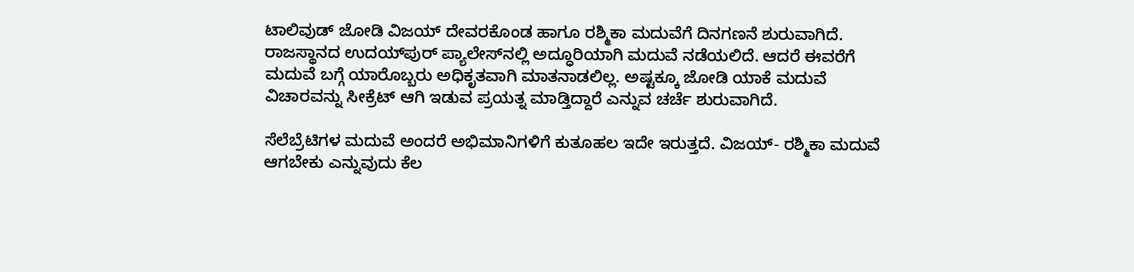ಟಾಲಿವುಡ್ ಜೋಡಿ ವಿಜಯ್ ದೇವರಕೊಂಡ ಹಾಗೂ ರಶ್ಮಿಕಾ ಮದುವೆಗೆ ದಿನಗಣನೆ ಶುರುವಾಗಿದೆ. ರಾಜಸ್ಥಾನದ ಉದಯ್‌ಪುರ್ ಪ್ಯಾಲೇಸ್‌ನಲ್ಲಿ ಅದ್ಧೂರಿಯಾಗಿ ಮದುವೆ ನಡೆಯಲಿದೆ. ಆದರೆ ಈವರೆಗೆ ಮದುವೆ ಬಗ್ಗೆ ಯಾರೊಬ್ಬರು ಅಧಿಕೃತವಾಗಿ ಮಾತನಾಡಲಿಲ್ಲ. ಅಷ್ಟಕ್ಕೂ ಜೋಡಿ ಯಾಕೆ ಮದುವೆ ವಿಚಾರವನ್ನು ಸೀಕ್ರೆಟ್ ಆಗಿ ಇಡುವ ಪ್ರಯತ್ನ ಮಾಡ್ತಿದ್ದಾರೆ ಎನ್ನುವ ಚರ್ಚೆ ಶುರುವಾಗಿದೆ.

ಸೆಲೆಬ್ರೆಟಿಗಳ ಮದುವೆ ಅಂದರೆ ಅಭಿಮಾನಿಗಳಿಗೆ ಕುತೂಹಲ ಇದೇ ಇರುತ್ತದೆ. ವಿಜಯ್- ರಶ್ಮಿಕಾ ಮದುವೆ ಆಗಬೇಕು ಎನ್ನುವುದು ಕೆಲ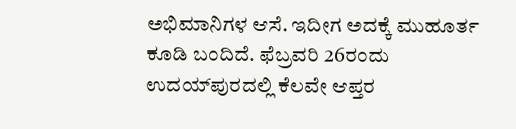ಅಭಿಮಾನಿಗಳ ಆಸೆ. ಇದೀಗ ಅದಕ್ಕೆ ಮುಹೂರ್ತ ಕೂಡಿ ಬಂದಿದೆ. ಫೆಬ್ರವರಿ 26ರಂದು ಉದಯ್‌ಪುರದಲ್ಲಿ ಕೆಲವೇ ಆಪ್ತರ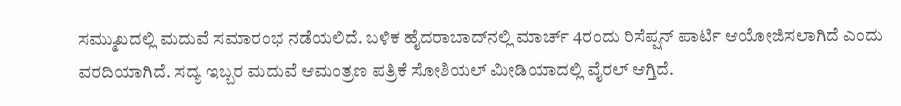ಸಮ್ಮುಖದಲ್ಲಿ ಮದುವೆ ಸಮಾರಂಭ ನಡೆಯಲಿದೆ. ಬಳಿಕ ಹೈದರಾಬಾದ್‌ನಲ್ಲಿ ಮಾರ್ಚ್ 4ರಂದು ರಿಸೆಪ್ಷನ್ ಪಾರ್ಟಿ ಆಯೋಜಿಸಲಾಗಿದೆ ಎಂದು ವರದಿಯಾಗಿದೆ. ಸದ್ಯ ಇಬ್ಬರ ಮದುವೆ ಆಮಂತ್ರಣ ಪತ್ರಿಕೆ ಸೋಶಿಯಲ್ ಮೀಡಿಯಾದಲ್ಲಿ ವೈರಲ್ ಆಗ್ತಿದೆ.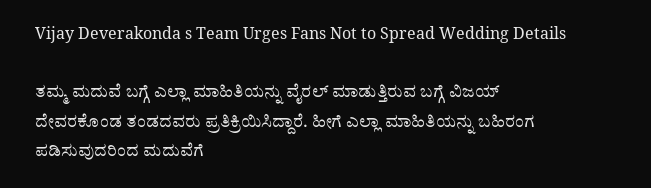Vijay Deverakonda s Team Urges Fans Not to Spread Wedding Details

ತಮ್ಮ ಮದುವೆ ಬಗ್ಗೆ ಎಲ್ಲಾ ಮಾಹಿತಿಯನ್ನು ವೈರಲ್ ಮಾಡುತ್ತಿರುವ ಬಗ್ಗೆ ವಿಜಯ್ ದೇವರಕೊಂಡ ತಂಡದವರು ಪ್ರತಿಕ್ರಿಯಿಸಿದ್ದಾರೆ. ಹೀಗೆ ಎಲ್ಲಾ ಮಾಹಿತಿಯನ್ನು ಬಹಿರಂಗ ಪಡಿಸುವುದರಿಂದ ಮದುವೆಗೆ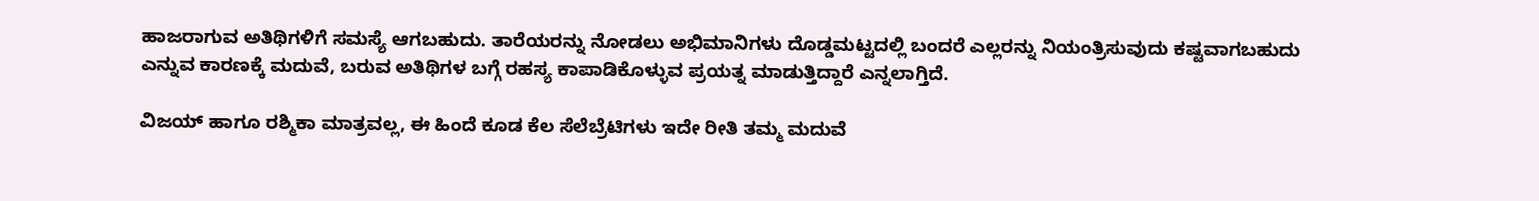ಹಾಜರಾಗುವ ಅತಿಥಿಗಳಿಗೆ ಸಮಸ್ಯೆ ಆಗಬಹುದು. ತಾರೆಯರನ್ನು ನೋಡಲು ಅಭಿಮಾನಿಗಳು ದೊಡ್ಡಮಟ್ಟದಲ್ಲಿ ಬಂದರೆ ಎಲ್ಲರನ್ನು ನಿಯಂತ್ರಿಸುವುದು ಕಷ್ಟವಾಗಬಹುದು ಎನ್ನುವ ಕಾರಣಕ್ಕೆ ಮದುವೆ, ಬರುವ ಅತಿಥಿಗಳ ಬಗ್ಗೆ ರಹಸ್ಯ ಕಾಪಾಡಿಕೊಳ್ಳುವ ಪ್ರಯತ್ನ ಮಾಡುತ್ತಿದ್ದಾರೆ ಎನ್ನಲಾಗ್ತಿದೆ.

ವಿಜಯ್ ಹಾಗೂ ರಶ್ಮಿಕಾ ಮಾತ್ರವಲ್ಲ, ಈ ಹಿಂದೆ ಕೂಡ ಕೆಲ ಸೆಲೆಬ್ರೆಟಿಗಳು ಇದೇ ರೀತಿ ತಮ್ಮ ಮದುವೆ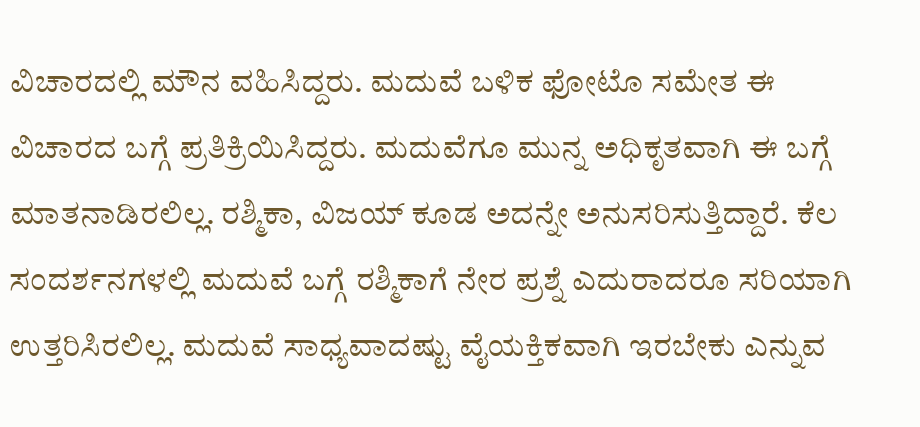ವಿಚಾರದಲ್ಲಿ ಮೌನ ವಹಿಸಿದ್ದರು. ಮದುವೆ ಬಳಿಕ ಫೋಟೊ ಸಮೇತ ಈ ವಿಚಾರದ ಬಗ್ಗೆ ಪ್ರತಿಕ್ರಿಯಿಸಿದ್ದರು. ಮದುವೆಗೂ ಮುನ್ನ ಅಧಿಕೃತವಾಗಿ ಈ ಬಗ್ಗೆ ಮಾತನಾಡಿರಲಿಲ್ಲ. ರಶ್ಮಿಕಾ, ವಿಜಯ್ ಕೂಡ ಅದನ್ನೇ ಅನುಸರಿಸುತ್ತಿದ್ದಾರೆ. ಕೆಲ ಸಂದರ್ಶನಗಳಲ್ಲಿ ಮದುವೆ ಬಗ್ಗೆ ರಶ್ಮಿಕಾಗೆ ನೇರ ಪ್ರಶ್ನೆ ಎದುರಾದರೂ ಸರಿಯಾಗಿ ಉತ್ತರಿಸಿರಲಿಲ್ಲ. ಮದುವೆ ಸಾಧ್ಯವಾದಷ್ಟು ವೈಯಕ್ತಿಕವಾಗಿ ಇರಬೇಕು ಎನ್ನುವ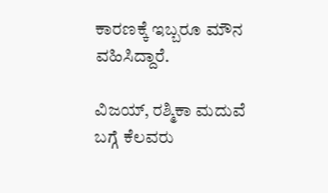ಕಾರಣಕ್ಕೆ ಇಬ್ಬರೂ ಮೌನ ವಹಿಸಿದ್ದಾರೆ.

ವಿಜಯ್, ರಶ್ಮಿಕಾ ಮದುವೆ ಬಗ್ಗೆ ಕೆಲವರು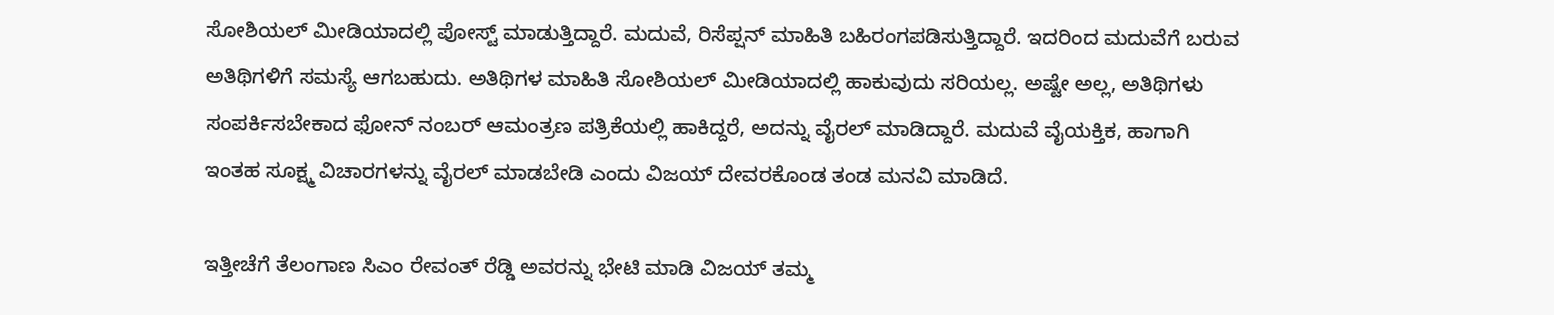ಸೋಶಿಯಲ್ ಮೀಡಿಯಾದಲ್ಲಿ ಪೋಸ್ಟ್ ಮಾಡುತ್ತಿದ್ದಾರೆ. ಮದುವೆ, ರಿಸೆಪ್ಷನ್ ಮಾಹಿತಿ ಬಹಿರಂಗಪಡಿಸುತ್ತಿದ್ದಾರೆ. ಇದರಿಂದ ಮದುವೆಗೆ ಬರುವ ಅತಿಥಿಗಳಿಗೆ ಸಮಸ್ಯೆ ಆಗಬಹುದು. ಅತಿಥಿಗಳ ಮಾಹಿತಿ ಸೋಶಿಯಲ್ ಮೀಡಿಯಾದಲ್ಲಿ ಹಾಕುವುದು ಸರಿಯಲ್ಲ. ಅಷ್ಟೇ ಅಲ್ಲ, ಅತಿಥಿಗಳು ಸಂಪರ್ಕಿಸಬೇಕಾದ ಫೋನ್ ನಂಬರ್ ಆಮಂತ್ರಣ ಪತ್ರಿಕೆಯಲ್ಲಿ ಹಾಕಿದ್ದರೆ, ಅದನ್ನು ವೈರಲ್ ಮಾಡಿದ್ದಾರೆ. ಮದುವೆ ವೈಯಕ್ತಿಕ, ಹಾಗಾಗಿ ಇಂತಹ ಸೂಕ್ಷ್ಮ ವಿಚಾರಗಳನ್ನು ವೈರಲ್ ಮಾಡಬೇಡಿ ಎಂದು ವಿಜಯ್ ದೇವರಕೊಂಡ ತಂಡ ಮನವಿ ಮಾಡಿದೆ.

ಇತ್ತೀಚೆಗೆ ತೆಲಂಗಾಣ ಸಿಎಂ ರೇವಂತ್ ರೆಡ್ಡಿ ಅವರನ್ನು ಭೇಟಿ ಮಾಡಿ ವಿಜಯ್ ತಮ್ಮ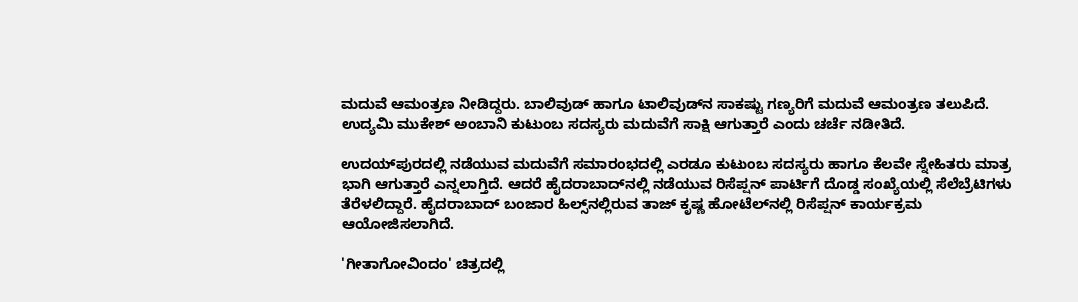ಮದುವೆ ಆಮಂತ್ರಣ ನೀಡಿದ್ದರು. ಬಾಲಿವುಡ್ ಹಾಗೂ ಟಾಲಿವುಡ್‌ನ ಸಾಕಷ್ಟು ಗಣ್ಯರಿಗೆ ಮದುವೆ ಆಮಂತ್ರಣ ತಲುಪಿದೆ. ಉದ್ಯಮಿ ಮುಕೇಶ್ ಅಂಬಾನಿ ಕುಟುಂಬ ಸದಸ್ಯರು ಮದುವೆಗೆ ಸಾಕ್ಷಿ ಆಗುತ್ತಾರೆ ಎಂದು ಚರ್ಚೆ ನಡೀತಿದೆ.

ಉದಯ್‌ಪುರದಲ್ಲಿ ನಡೆಯುವ ಮದುವೆಗೆ ಸಮಾರಂಭದಲ್ಲಿ ಎರಡೂ ಕುಟುಂಬ ಸದಸ್ಯರು ಹಾಗೂ ಕೆಲವೇ ಸ್ನೇಹಿತರು ಮಾತ್ರ ಭಾಗಿ ಆಗುತ್ತಾರೆ ಎನ್ನಲಾಗ್ತಿದೆ. ಆದರೆ ಹೈದರಾಬಾದ್‌ನಲ್ಲಿ ನಡೆಯುವ ರಿಸೆಪ್ಷನ್ ಪಾರ್ಟಿಗೆ ದೊಡ್ಡ ಸಂಖ್ಯೆಯಲ್ಲಿ ಸೆಲೆಬ್ರೆಟಿಗಳು ತೆರೆಳಲಿದ್ದಾರೆ. ಹೈದರಾಬಾದ್ ಬಂಜಾರ ಹಿಲ್ಸ್‌ನಲ್ಲಿರುವ ತಾಜ್ ಕೃಷ್ಣ ಹೋಟೆಲ್‌ನಲ್ಲಿ ರಿಸೆಪ್ಷನ್ ಕಾರ್ಯಕ್ರಮ ಆಯೋಜಿಸಲಾಗಿದೆ.

'ಗೀತಾಗೋವಿಂದಂ' ಚಿತ್ರದಲ್ಲಿ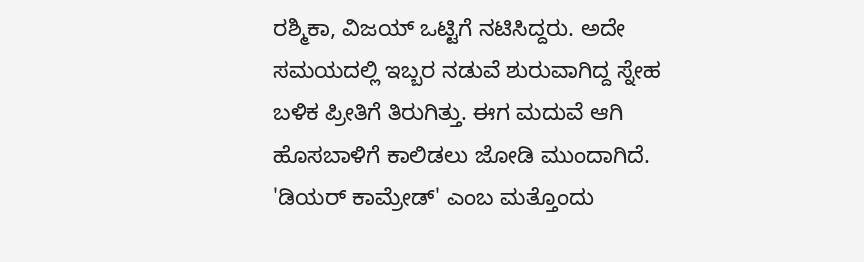ರಶ್ಮಿಕಾ, ವಿಜಯ್ ಒಟ್ಟಿಗೆ ನಟಿಸಿದ್ದರು. ಅದೇ ಸಮಯದಲ್ಲಿ ಇಬ್ಬರ ನಡುವೆ ಶುರುವಾಗಿದ್ದ ಸ್ನೇಹ ಬಳಿಕ ಪ್ರೀತಿಗೆ ತಿರುಗಿತ್ತು. ಈಗ ಮದುವೆ ಆಗಿ ಹೊಸಬಾಳಿಗೆ ಕಾಲಿಡಲು ಜೋಡಿ ಮುಂದಾಗಿದೆ. 'ಡಿಯರ್ ಕಾಮ್ರೇಡ್' ಎಂಬ ಮತ್ತೊಂದು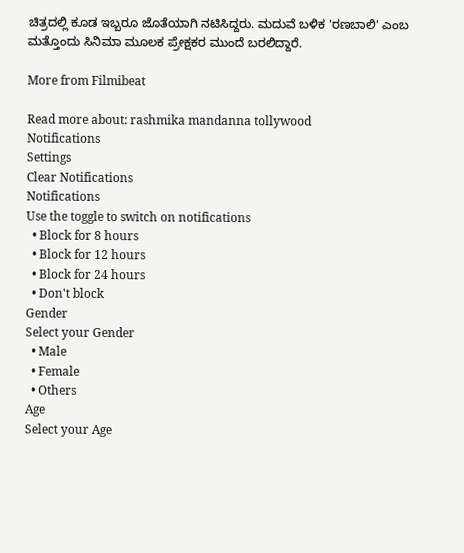ಚಿತ್ರದಲ್ಲಿ ಕೂಡ ಇಬ್ಬರೂ ಜೊತೆಯಾಗಿ ನಟಿಸಿದ್ದರು. ಮದುವೆ ಬಳಿಕ 'ರಣಬಾಲಿ' ಎಂಬ ಮತ್ತೊಂದು ಸಿನಿಮಾ ಮೂಲಕ ಪ್ರೇಕ್ಷಕರ ಮುಂದೆ ಬರಲಿದ್ದಾರೆ.

More from Filmibeat

Read more about: rashmika mandanna tollywood
Notifications
Settings
Clear Notifications
Notifications
Use the toggle to switch on notifications
  • Block for 8 hours
  • Block for 12 hours
  • Block for 24 hours
  • Don't block
Gender
Select your Gender
  • Male
  • Female
  • Others
Age
Select your Age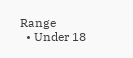Range
  • Under 18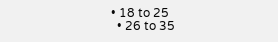• 18 to 25
  • 26 to 35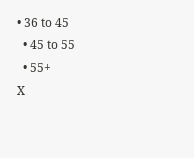• 36 to 45
  • 45 to 55
  • 55+
X